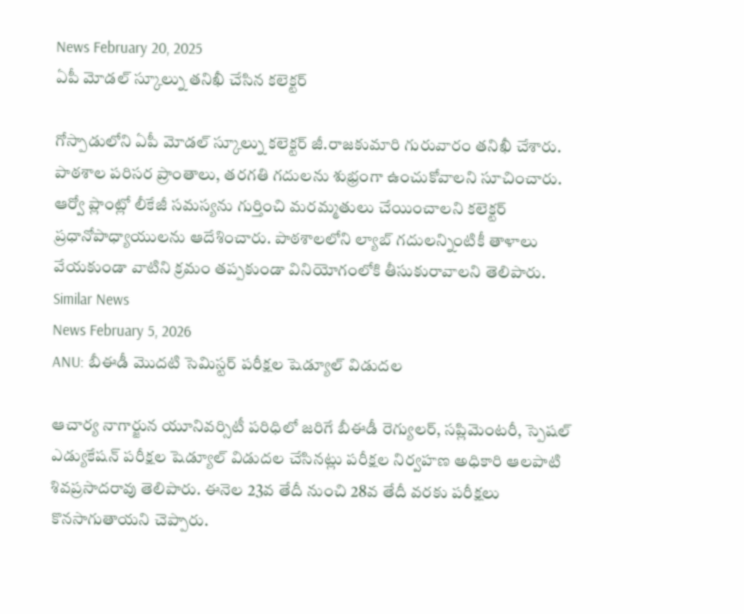News February 20, 2025
ఏపీ మోడల్ స్కూల్ను తనిఖీ చేసిన కలెక్టర్

గోస్పాడులోని ఏపీ మోడల్ స్కూల్ను కలెక్టర్ జీ.రాజకుమారి గురువారం తనిఖీ చేశారు. పాఠశాల పరిసర ప్రాంతాలు, తరగతి గదులను శుభ్రంగా ఉంచుకోవాలని సూచించారు. ఆర్వో ప్లాంట్లో లీకేజీ సమస్యను గుర్తించి మరమ్మతులు చేయించాలని కలెక్టర్ ప్రధానోపాధ్యాయులను ఆదేశించారు. పాఠశాలలోని ల్యాబ్ గదులన్నింటికీ తాళాలు వేయకుండా వాటిని క్రమం తప్పకుండా వినియోగంలోకి తీసుకురావాలని తెలిపారు.
Similar News
News February 5, 2026
ANU: బీఈడీ మొదటి సెమిస్టర్ పరీక్షల షెడ్యూల్ విడుదల

ఆచార్య నాగార్జున యూనివర్సిటీ పరిధిలో జరిగే బీఈడీ రెగ్యులర్, సప్లిమెంటరీ, స్పెషల్ ఎడ్యుకేషన్ పరీక్షల షెడ్యూల్ విడుదల చేసినట్లు పరీక్షల నిర్వహణ అధికారి ఆలపాటి శివప్రసాదరావు తెలిపారు. ఈనెల 23వ తేదీ నుంచి 28వ తేదీ వరకు పరీక్షలు కొనసాగుతాయని చెప్పారు.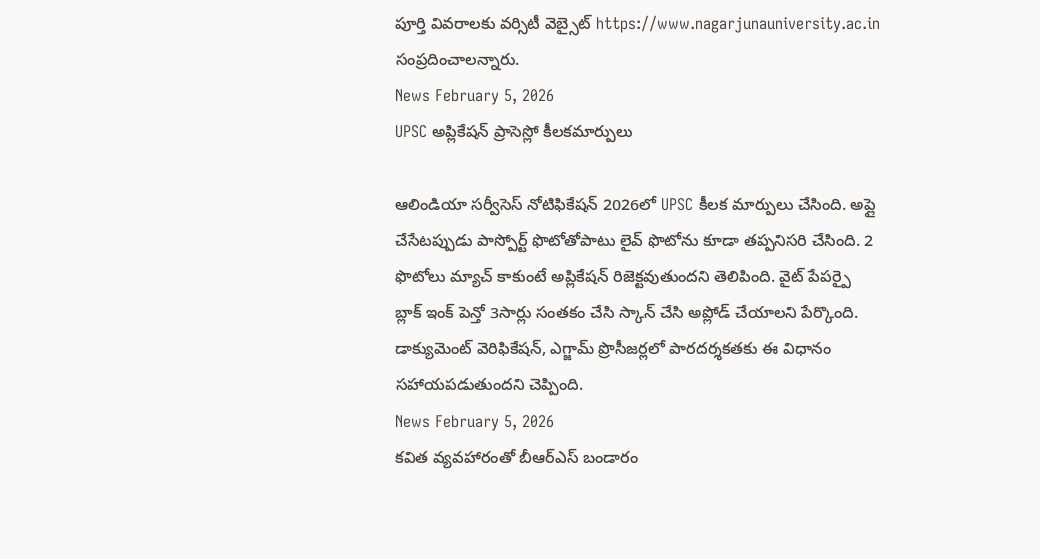పూర్తి వివరాలకు వర్సిటీ వెబ్సైట్ https://www.nagarjunauniversity.ac.in సంప్రదించాలన్నారు.
News February 5, 2026
UPSC అప్లికేషన్ ప్రాసెస్లో కీలకమార్పులు

ఆలిండియా సర్వీసెస్ నోటిఫికేషన్ 2026లో UPSC కీలక మార్పులు చేసింది. అప్లై చేసేటప్పుడు పాస్పోర్ట్ ఫొటోతోపాటు లైవ్ ఫొటోను కూడా తప్పనిసరి చేసింది. 2 ఫొటోలు మ్యాచ్ కాకుంటే అప్లికేషన్ రిజెక్టవుతుందని తెలిపింది. వైట్ పేపర్పై బ్లాక్ ఇంక్ పెన్తో 3సార్లు సంతకం చేసి స్కాన్ చేసి అప్లోడ్ చేయాలని పేర్కొంది. డాక్యుమెంట్ వెరిఫికేషన్, ఎగ్జామ్ ప్రొసీజర్లలో పారదర్శకతకు ఈ విధానం సహాయపడుతుందని చెప్పింది.
News February 5, 2026
కవిత వ్యవహారంతో బీఆర్ఎస్ బండారం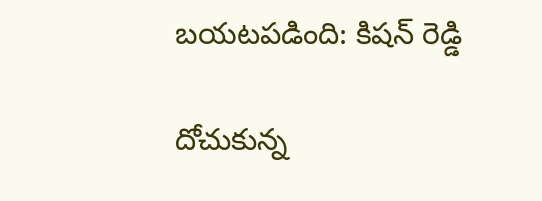బయటపడింది: కిషన్ రెడ్డి

దోచుకున్న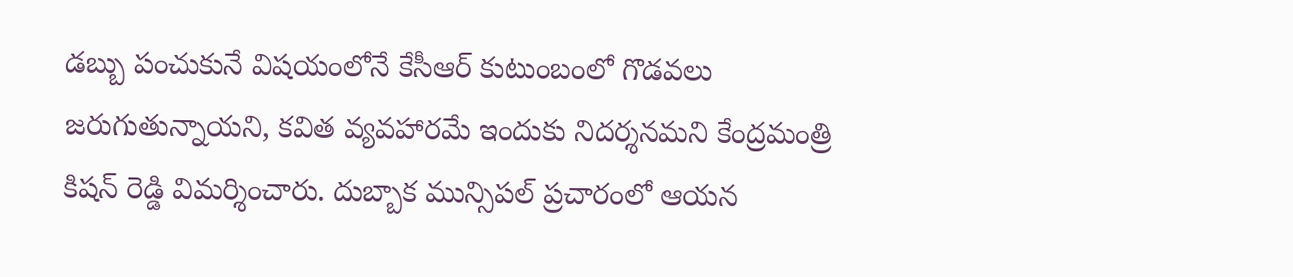డబ్బు పంచుకునే విషయంలోనే కేసీఆర్ కుటుంబంలో గొడవలు జరుగుతున్నాయని, కవిత వ్యవహారమే ఇందుకు నిదర్శనమని కేంద్రమంత్రి కిషన్ రెడ్డి విమర్శించారు. దుబ్బాక మున్సిపల్ ప్రచారంలో ఆయన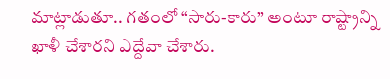మాట్లాడుతూ.. గతంలో “సారు-కారు” అంటూ రాష్ట్రాన్ని ఖాళీ చేశారని ఎద్దేవా చేశారు.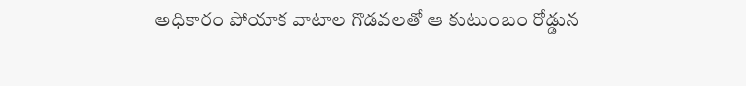అధికారం పోయాక వాటాల గొడవలతో ఆ కుటుంబం రోడ్డున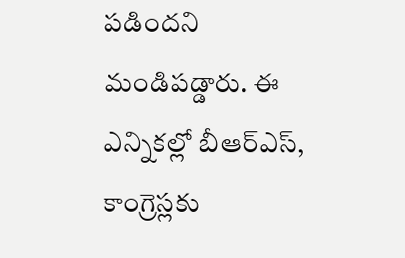పడిందని మండిపడ్డారు. ఈ ఎన్నికల్లో బీఆర్ఎస్, కాంగ్రెస్లకు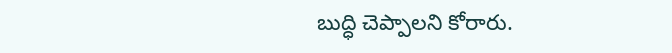బుద్ధి చెప్పాలని కోరారు.